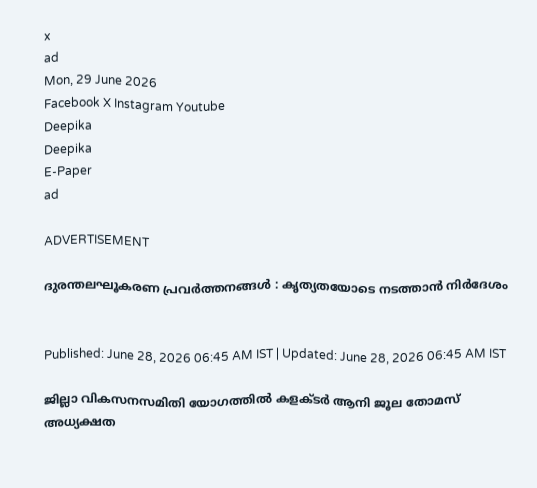x
ad
Mon, 29 June 2026
Facebook X Instagram Youtube
Deepika
Deepika
E-Paper
ad

ADVERTISEMENT

ദുരന്തലഘൂകരണ പ്രവര്‍ത്തനങ്ങള്‍ : കൃത്യതയോടെ നടത്താൻ‍ നിര്‍ദേശം


Published: June 28, 2026 06:45 AM IST | Updated: June 28, 2026 06:45 AM IST

ജില്ലാ വികസനസമിതി യോഗത്തില്‍ കളക്‌ടർ‍ ആനി ജൂല തോമസ് അധ്യക്ഷത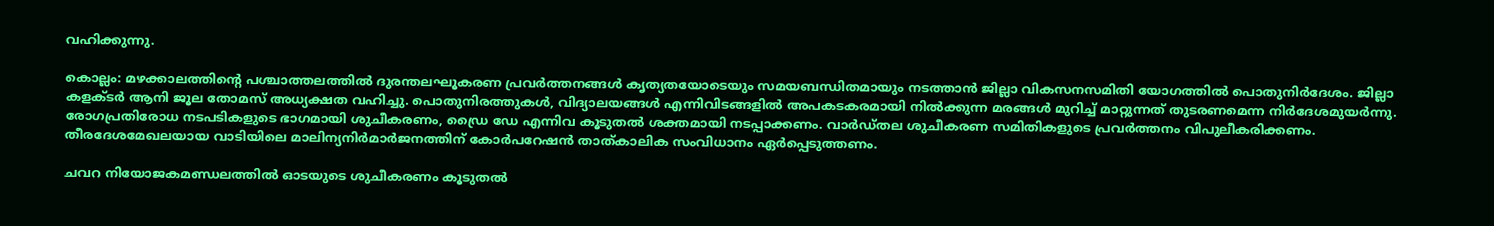വഹിക്കുന്നു.

കൊല്ലം: മഴക്കാലത്തിന്‍റെ പശ്ചാത്തലത്തില്‍ ദുരന്തലഘൂകരണ പ്രവര്‍ത്തനങ്ങള്‍ കൃത്യതയോടെയും സമയബന്ധിതമായും നടത്താന്‍ ജില്ലാ വികസനസമിതി യോഗത്തില്‍ പൊതുനിര്‍ദേശം. ജില്ലാ കളക്‌ടര്‍ ആനി ജൂല തോമസ് അധ്യക്ഷത വഹിച്ചു. പൊതുനിരത്തുകള്‍, വിദ്യാലയങ്ങള്‍ എന്നിവിടങ്ങളില്‍ അപകടകരമായി നില്‍ക്കുന്ന മരങ്ങള്‍ മുറിച്ച് മാറ്റുന്നത് തുടരണമെന്ന നിര്‍ദേശമുയര്‍ന്നു. രോഗപ്രതിരോധ നടപടികളുടെ ഭാഗമായി ശുചീകരണം, ഡ്രൈ ഡേ എന്നിവ കൂടുതല്‍ ശക്തമായി നടപ്പാക്കണം. വാര്‍ഡ്തല ശുചീകരണ സമിതികളുടെ പ്രവര്‍ത്തനം വിപുലീകരിക്കണം. തീരദേശമേഖലയായ വാടിയിലെ മാലിന്യനിര്‍മാര്‍ജനത്തിന് കോര്‍പറേഷന്‍ താത്കാലിക സംവിധാനം ഏര്‍പ്പെടുത്തണം.

ചവറ നിയോജകമണ്ഡലത്തില്‍ ഓടയുടെ ശുചീകരണം കൂടുതല്‍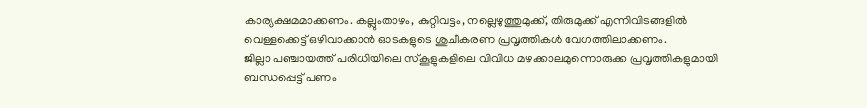കാര്യക്ഷമമാക്കണം. കല്ലുംതാഴം, കുറ്റിവട്ടം, നല്ലെഴുത്തുമുക്ക്, തിരുമുക്ക് എന്നിവിടങ്ങളില്‍ വെള്ളക്കെട്ട് ഒഴിവാക്കാന്‍ ഓടകളുടെ ശുചീകരണ പ്രവൃത്തികള്‍ വേഗത്തിലാക്കണം.
ജില്ലാ പഞ്ചായത്ത് പരിധിയിലെ സ്‌കൂളുകളിലെ വിവിധ മഴക്കാലമുന്നൊരുക്ക പ്രവൃത്തികളുമായി ബന്ധപ്പെട്ട് പണം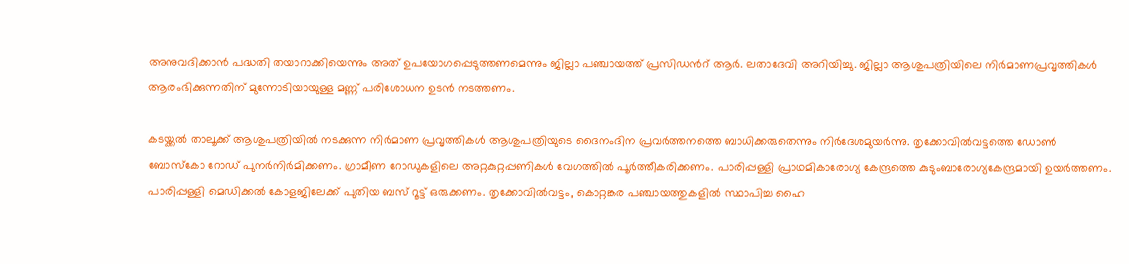അനുവദിക്കാന്‍ പദ്ധതി തയാറാക്കിയെന്നും അത് ഉപയോഗപ്പെടുത്തണമെന്നും ജില്ലാ പഞ്ചായത്ത് പ്രസിഡന്‍റ് ആര്‍. ലതാദേവി അറിയിച്ചു. ജില്ലാ ആശുപത്രിയിലെ നിര്‍മാണപ്രവൃത്തികള്‍ ആരംഭിക്കുന്നതിന് മുന്നോടിയായുള്ള മണ്ണ് പരിശോധന ഉടന്‍ നടത്തണം.

കടയ്ക്കല്‍ താലൂക്ക് ആശുപത്രിയില്‍ നടക്കുന്ന നിര്‍മാണ പ്രവൃത്തികള്‍ ആശുപത്രിയുടെ ദൈനംദിന പ്രവര്‍ത്തനത്തെ ബാധിക്കരുതെന്നും നിര്‍ദേശമുയര്‍ന്നു. തൃക്കോവില്‍വട്ടത്തെ ഡോണ്‍ ബോസ്‌കോ റോഡ് പുനര്‍നിര്‍മിക്കണം. ഗ്രാമീണ റോഡുകളിലെ അറ്റകുറ്റപ്പണികള്‍ വേഗത്തില്‍ പൂര്‍ത്തീകരിക്കണം. പാരിപ്പള്ളി പ്രാഥമികാരോഗ്യ കേന്ദ്രത്തെ കുടുംബാരോഗ്യകേന്ദ്രമായി ഉയര്‍ത്തണം. പാരിപ്പള്ളി മെഡിക്കല്‍ കോളജിലേക്ക് പുതിയ ബസ് റൂട്ട് ഒരുക്കണം. തൃക്കോവില്‍വട്ടം, കൊറ്റങ്കര പഞ്ചായത്തുകളില്‍ സ്ഥാപിച്ച ഹൈ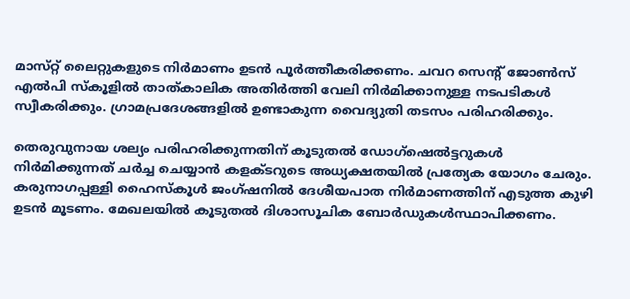മാസ്‌റ്റ് ലൈറ്റുകളുടെ നിര്‍മാണം ഉടന്‍ പൂര്‍ത്തീകരിക്കണം. ചവറ സെന്‍റ് ജോണ്‍സ് എല്‍പി സ്‌കൂളില്‍ താത്കാലിക അതിര്‍ത്തി വേലി നിര്‍മിക്കാനുള്ള നടപടികള്‍ സ്വീകരിക്കും. ഗ്രാമപ്രദേശങ്ങളില്‍ ഉണ്ടാകുന്ന വൈദ്യുതി തടസം പരിഹരിക്കും.

തെരുവുനായ ശല്യം പരിഹരിക്കുന്നതിന് കൂടുതല്‍ ഡോഗ്ഷെല്‍ട്ടറുകള്‍ നിര്‍മിക്കുന്നത് ചര്‍ച്ച ചെയ്യാന്‍ കളക്ടറുടെ അധ്യക്ഷതയില്‍ പ്രത്യേക യോഗം ചേരും. കരുനാഗപ്പള്ളി ഹൈസ്‌കൂള്‍ ജംഗ്ഷനില്‍ ദേശീയപാത നിര്‍മാണത്തിന് എടുത്ത കുഴി ഉടന്‍ മൂടണം. മേഖലയില്‍ കൂടുതല്‍ ദിശാസൂചിക ബോര്‍ഡുകള്‍സ്ഥാപിക്കണം.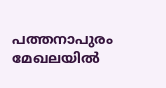പത്തനാപുരം മേഖലയില്‍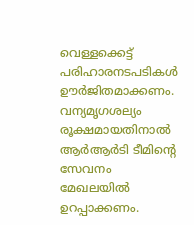വെള്ളക്കെട്ട് പരിഹാരനടപടികള്‍ ഊര്‍ജിതമാക്കണം. വന്യമൃഗശല്യം രൂക്ഷമായതിനാല്‍ ആര്‍ആര്‍ടി ടീമിന്‍റെ സേവനം മേഖലയില്‍ ഉറപ്പാക്കണം.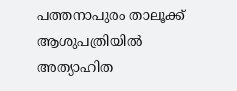പത്തനാപുരം താലൂക്ക് ആശുപത്രിയില്‍ അത്യാഹിത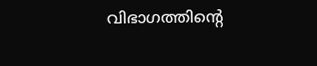വിഭാഗത്തിന്‍റെ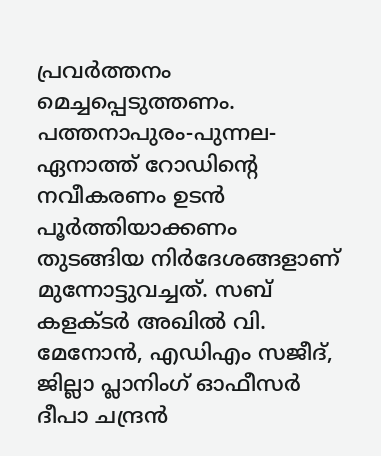പ്രവര്‍ത്തനം മെച്ചപ്പെടുത്തണം. പത്തനാപുരം-പുന്നല-ഏനാത്ത് റോഡിന്‍റെ നവീകരണം ഉടന്‍ പൂര്‍ത്തിയാക്കണം തുടങ്ങിയ നിര്‍ദേശങ്ങളാണ് മുന്നോട്ടുവച്ചത്. സബ് കളക്ടര്‍ അഖില്‍ വി. മേനോന്‍, എഡിഎം സജീദ്, ജില്ലാ പ്ലാനിംഗ് ഓഫീസര്‍ ദീപാ ചന്ദ്രന്‍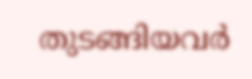തുടങ്ങിയവര്‍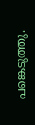പങ്കെടുത്തു.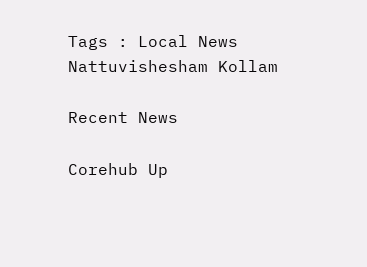Tags : Local News Nattuvishesham Kollam

Recent News

Corehub Up